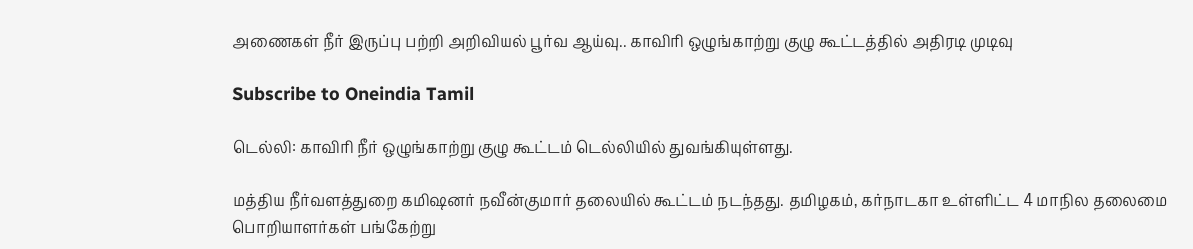அணைகள் நீர் இருப்பு பற்றி அறிவியல் பூர்வ ஆய்வு.. காவிரி ஒழுங்காற்று குழு கூட்டத்தில் அதிரடி முடிவு

Subscribe to Oneindia Tamil

டெல்லி: காவிரி நீர் ஒழுங்காற்று குழு கூட்டம் டெல்லியில் துவங்கியுள்ளது.

மத்திய நீர்வளத்துறை கமிஷனர் நவீன்குமார் தலையில் கூட்டம் நடந்தது. தமிழகம், கர்நாடகா உள்ளிட்ட 4 மாநில தலைமை பொறியாளர்கள் பங்கேற்று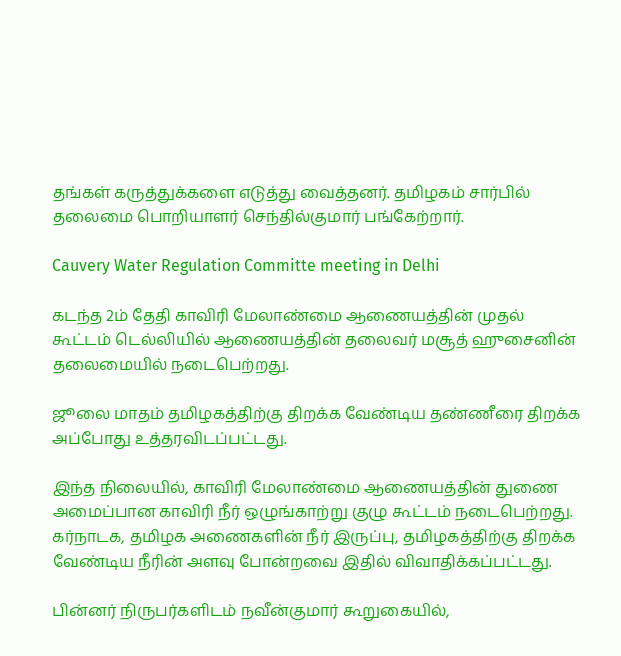தங்கள் கருத்துக்களை எடுத்து வைத்தனர். தமிழகம் சார்பில் தலைமை பொறியாளர் செந்தில்குமார் பங்கேற்றார்.

Cauvery Water Regulation Committe meeting in Delhi

கடந்த 2ம் தேதி காவிரி மேலாண்மை ஆணையத்தின் முதல் கூட்டம் டெல்லியில் ஆணையத்தின் தலைவர் மசூத் ஹுசைனின் தலைமையில் நடைபெற்றது.

ஜூலை மாதம் தமிழகத்திற்கு திறக்க வேண்டிய தண்ணீரை திறக்க அப்போது உத்தரவிடப்பட்டது.

இந்த நிலையில், காவிரி மேலாண்மை ஆணையத்தின் துணை அமைப்பான காவிரி நீர் ஒழுங்காற்று குழு கூட்டம் நடைபெற்றது. கர்நாடக, தமிழக அணைகளின் நீர் இருப்பு, தமிழகத்திற்கு திறக்க வேண்டிய நீரின் அளவு போன்றவை இதில் விவாதிக்கப்பட்டது.

பின்னர் நிருபர்களிடம் நவீன்குமார் கூறுகையில்,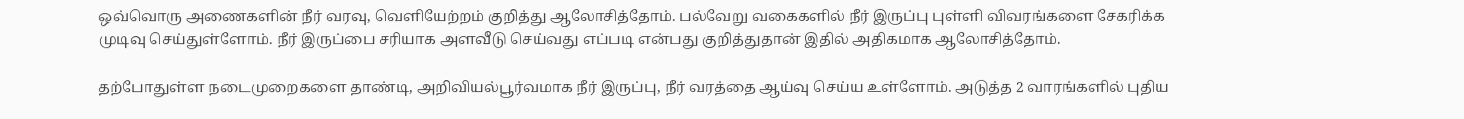ஒவ்வொரு அணைகளின் நீர் வரவு, வெளியேற்றம் குறித்து ஆலோசித்தோம். பல்வேறு வகைகளில் நீர் இருப்பு புள்ளி விவரங்களை சேகரிக்க முடிவு செய்துள்ளோம். நீர் இருப்பை சரியாக அளவீடு செய்வது எப்படி என்பது குறித்துதான் இதில் அதிகமாக ஆலோசித்தோம்.

தற்போதுள்ள நடைமுறைகளை தாண்டி, அறிவியல்பூர்வமாக நீர் இருப்பு, நீர் வரத்தை ஆய்வு செய்ய உள்ளோம். அடுத்த 2 வாரங்களில் புதிய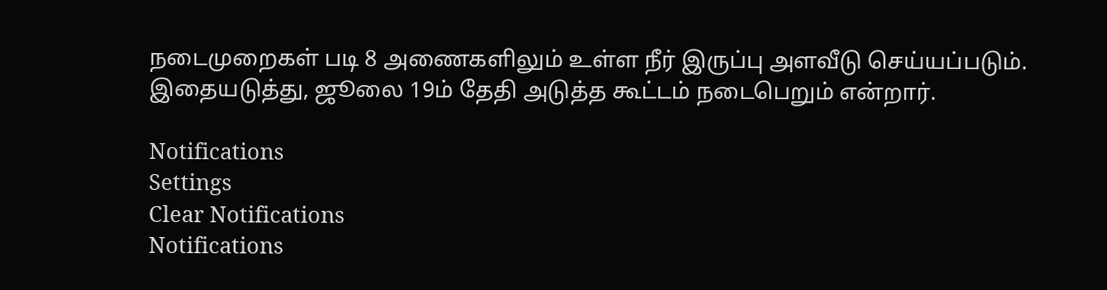நடைமுறைகள் படி 8 அணைகளிலும் உள்ள நீர் இருப்பு அளவீடு செய்யப்படும். இதையடுத்து, ஜூலை 19ம் தேதி அடுத்த கூட்டம் நடைபெறும் என்றார்.

Notifications
Settings
Clear Notifications
Notifications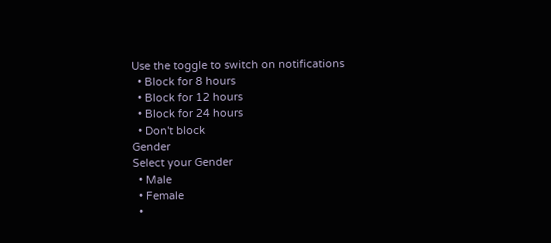Use the toggle to switch on notifications
  • Block for 8 hours
  • Block for 12 hours
  • Block for 24 hours
  • Don't block
Gender
Select your Gender
  • Male
  • Female
  •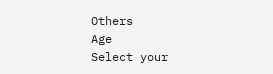Others
Age
Select your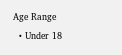Age Range
  • Under 18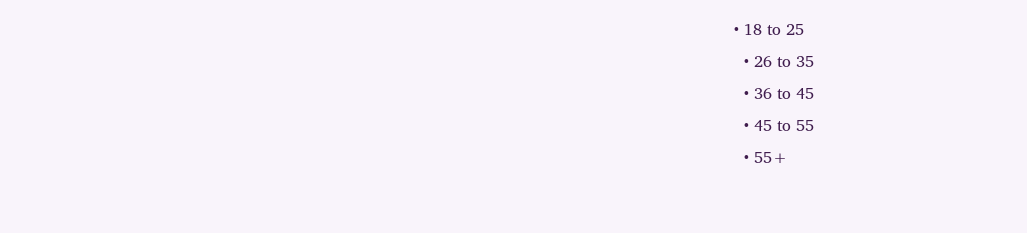• 18 to 25
  • 26 to 35
  • 36 to 45
  • 45 to 55
  • 55+